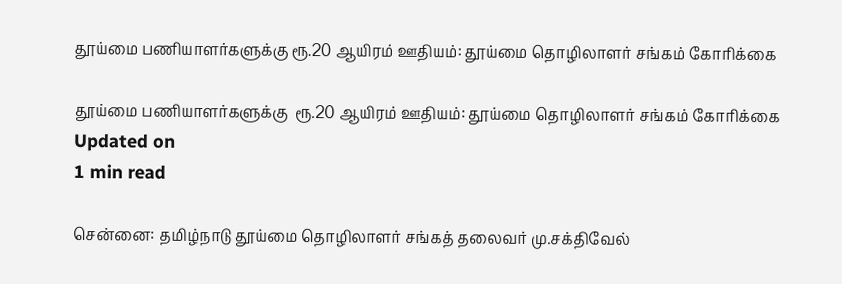தூய்மை பணியாளர்களுக்கு ரூ.20 ஆயிரம் ஊதியம்: தூய்மை தொழிலாளர் சங்கம் கோரிக்கை

தூய்மை பணியாளர்களுக்கு  ரூ.20 ஆயிரம் ஊதியம்: தூய்மை தொழிலாளர் சங்கம் கோரிக்கை
Updated on
1 min read

சென்னை: தமிழ்நாடு தூய்மை தொழிலாளர் சங்கத் தலைவர் மு.சக்திவேல்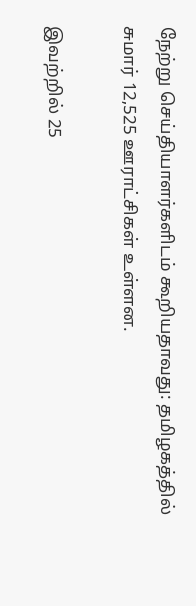நேற்று செய்தியாளர்களிடம் கூறியதாவது: தமிழகத்தில் சுமார் 12,525 ஊராட்சிகள் உள்ளன.

இவற்றில் 25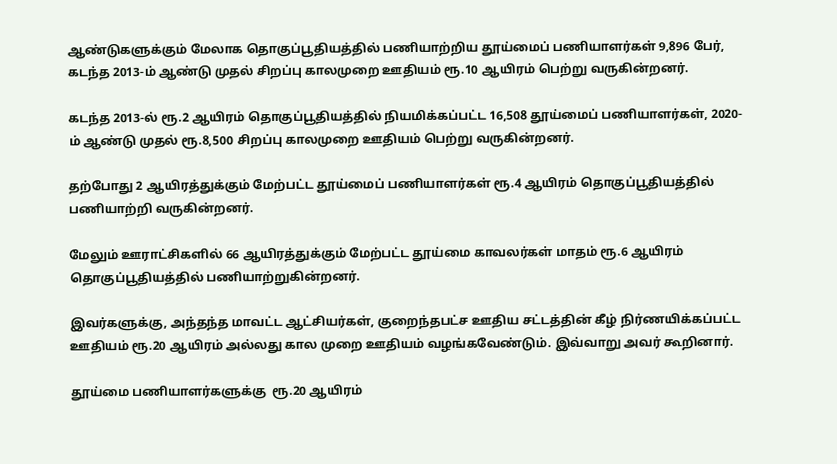ஆண்டுகளுக்கும் மேலாக தொகுப்பூதியத்தில் பணியாற்றிய தூய்மைப் பணியாளர்கள் 9,896 பேர், கடந்த 2013-ம் ஆண்டு முதல் சிறப்பு காலமுறை ஊதியம் ரூ.10 ஆயிரம் பெற்று வருகின்றனர்.

கடந்த 2013-ல் ரூ.2 ஆயிரம் தொகுப்பூதியத்தில் நியமிக்கப்பட்ட 16,508 தூய்மைப் பணியாளர்கள், 2020-ம் ஆண்டு முதல் ரூ.8,500 சிறப்பு காலமுறை ஊதியம் பெற்று வருகின்றனர்.

தற்போது 2 ஆயிரத்துக்கும் மேற்பட்ட தூய்மைப் பணியாளர்கள் ரூ.4 ஆயிரம் தொகுப்பூதியத்தில் பணியாற்றி வருகின்றனர்.

மேலும் ஊராட்சிகளில் 66 ஆயிரத்துக்கும் மேற்பட்ட தூய்மை காவலர்கள் மாதம் ரூ.6 ஆயிரம் தொகுப்பூதியத்தில் பணியாற்றுகின்றனர்.

இவர்களுக்கு, அந்தந்த மாவட்ட ஆட்சியர்கள், குறைந்தபட்ச ஊதிய சட்டத்தின் கீழ் நிர்ணயிக்கப்பட்ட ஊதியம் ரூ.20 ஆயிரம் அல்லது கால முறை ஊதியம் வழங்கவேண்டும். இவ்வாறு அவர் கூறினார்.

தூய்மை பணியாளர்களுக்கு  ரூ.20 ஆயிரம்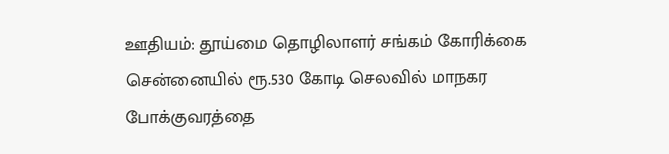ஊதியம்: தூய்மை தொழிலாளர் சங்கம் கோரிக்கை
சென்னையில் ரூ.530 கோடி செலவில் மாநகர போக்குவரத்தை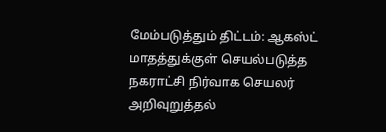மேம்படுத்தும் திட்டம்: ஆகஸ்ட் மாதத்துக்குள் செயல்படுத்த நகராட்சி நிர்வாக செயலர் அறிவுறுத்தல்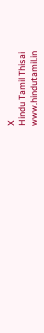X
Hindu Tamil Thisai
www.hindutamil.in